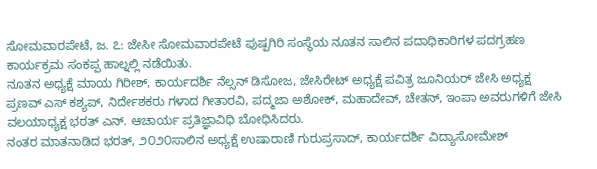ಸೋಮವಾರಪೇಟೆ, ಜ. ೭: ಜೇಸೀ ಸೋಮವಾರಪೇಟೆ ಪುಷ್ಪಗಿರಿ ಸಂಸ್ಥೆಯ ನೂತನ ಸಾಲಿನ ಪದಾಧಿಕಾರಿಗಳ ಪದಗ್ರಹಣ ಕಾರ್ಯಕ್ರಮ ಸಂಕಪ್ಪ ಹಾಲ್ನಲ್ಲಿ ನಡೆಯಿತು.
ನೂತನ ಅಧ್ಯಕ್ಷೆ ಮಾಯ ಗಿರೀಶ್, ಕಾರ್ಯದರ್ಶಿ ನೆಲ್ಸನ್ ಡಿಸೋಜ, ಜೇಸಿರೇಟ್ ಅಧ್ಯಕ್ಷೆ ಪವಿತ್ರ ಜೂನಿಯರ್ ಜೇಸಿ ಅಧ್ಯಕ್ಷ ಪ್ರಣವ್ ಎಸ್ ಕಶ್ಯಪ್, ನಿರ್ದೇಶಕರು ಗಳಾದ ಗೀತಾರವಿ, ಪದ್ಮಜಾ ಅಶೋಕ್, ಮಹಾದೇವ್, ಚೇತನ್, ಇಂಪಾ ಅವರುಗಳಿಗೆ ಜೇಸಿ ವಲಯಾಧ್ಯಕ್ಷ ಭರತ್ ಎನ್. ಆಚಾರ್ಯ ಪ್ರತಿಜ್ಞಾವಿಧಿ ಬೋಧಿಸಿದರು.
ನಂತರ ಮಾತನಾಡಿದ ಭರತ್, ೨೦೨೦ಸಾಲಿನ ಅಧ್ಯಕ್ಷೆ ಉಷಾರಾಣಿ ಗುರುಪ್ರಸಾದ್, ಕಾರ್ಯದರ್ಶಿ ವಿದ್ಯಾಸೋಮೇಶ್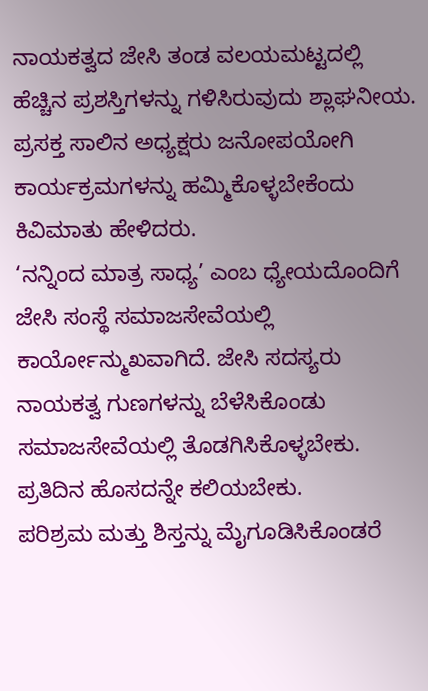ನಾಯಕತ್ವದ ಜೇಸಿ ತಂಡ ವಲಯಮಟ್ಟದಲ್ಲಿ ಹೆಚ್ಚಿನ ಪ್ರಶಸ್ತಿಗಳನ್ನು ಗಳಿಸಿರುವುದು ಶ್ಲಾಘನೀಯ. ಪ್ರಸಕ್ತ ಸಾಲಿನ ಅಧ್ಯಕ್ಷರು ಜನೋಪಯೋಗಿ ಕಾರ್ಯಕ್ರಮಗಳನ್ನು ಹಮ್ಮಿಕೊಳ್ಳಬೇಕೆಂದು ಕಿವಿಮಾತು ಹೇಳಿದರು.
‘ನನ್ನಿಂದ ಮಾತ್ರ ಸಾಧ್ಯ’ ಎಂಬ ಧ್ಯೇಯದೊಂದಿಗೆ ಜೇಸಿ ಸಂಸ್ಥೆ ಸಮಾಜಸೇವೆಯಲ್ಲಿ ಕಾರ್ಯೋನ್ಮುಖವಾಗಿದೆ. ಜೇಸಿ ಸದಸ್ಯರು ನಾಯಕತ್ವ ಗುಣಗಳನ್ನು ಬೆಳೆಸಿಕೊಂಡು ಸಮಾಜಸೇವೆಯಲ್ಲಿ ತೊಡಗಿಸಿಕೊಳ್ಳಬೇಕು. ಪ್ರತಿದಿನ ಹೊಸದನ್ನೇ ಕಲಿಯಬೇಕು.
ಪರಿಶ್ರಮ ಮತ್ತು ಶಿಸ್ತನ್ನು ಮೈಗೂಡಿಸಿಕೊಂಡರೆ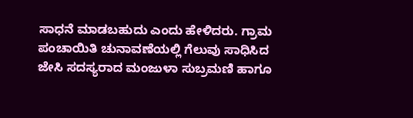ಸಾಧನೆ ಮಾಡಬಹುದು ಎಂದು ಹೇಳಿದರು. ಗ್ರಾಮ ಪಂಚಾಯಿತಿ ಚುನಾವಣೆಯಲ್ಲಿ ಗೆಲುವು ಸಾಧಿಸಿದ ಜೇಸಿ ಸದಸ್ಯರಾದ ಮಂಜುಳಾ ಸುಬ್ರಮಣಿ ಹಾಗೂ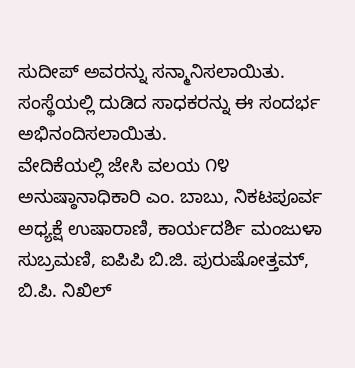ಸುದೀಪ್ ಅವರನ್ನು ಸನ್ಮಾನಿಸಲಾಯಿತು. ಸಂಸ್ಥೆಯಲ್ಲಿ ದುಡಿದ ಸಾಧಕರನ್ನು ಈ ಸಂದರ್ಭ ಅಭಿನಂದಿಸಲಾಯಿತು.
ವೇದಿಕೆಯಲ್ಲಿ ಜೇಸಿ ವಲಯ ೧೪ ಅನುಷ್ಠಾನಾಧಿಕಾರಿ ಎಂ. ಬಾಬು, ನಿಕಟಪೂರ್ವ ಅಧ್ಯಕ್ಷೆ ಉಷಾರಾಣಿ, ಕಾರ್ಯದರ್ಶಿ ಮಂಜುಳಾ ಸುಬ್ರಮಣಿ, ಐಪಿಪಿ ಬಿ.ಜಿ. ಪುರುಷೋತ್ತಮ್, ಬಿ.ಪಿ. ನಿಖಿಲ್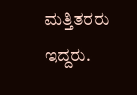ಮತ್ತಿತರರು ಇದ್ದರು.